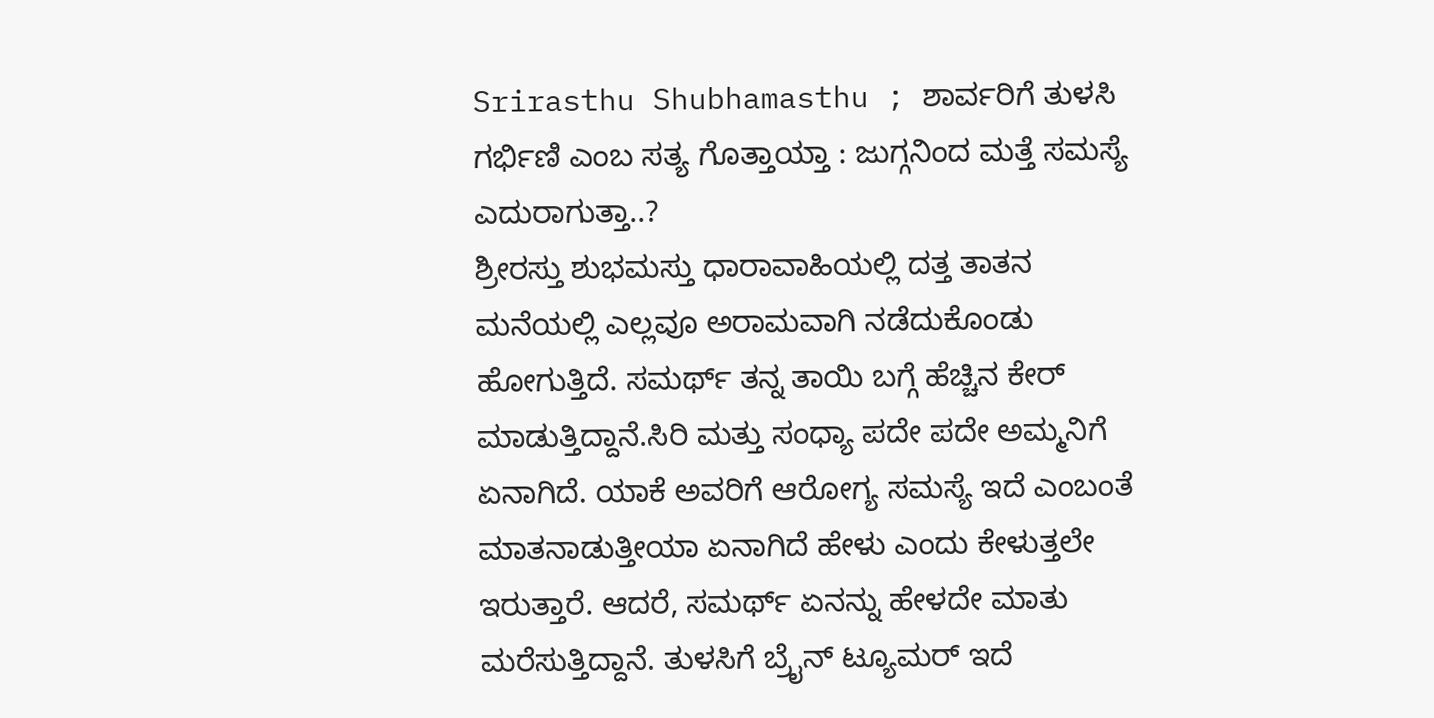Srirasthu Shubhamasthu ; ಶಾರ್ವರಿಗೆ ತುಳಸಿ ಗರ್ಭಿಣಿ ಎಂಬ ಸತ್ಯ ಗೊತ್ತಾಯ್ತಾ : ಜುಗ್ಗನಿಂದ ಮತ್ತೆ ಸಮಸ್ಯೆ ಎದುರಾಗುತ್ತಾ..?
ಶ್ರೀರಸ್ತು ಶುಭಮಸ್ತು ಧಾರಾವಾಹಿಯಲ್ಲಿ ದತ್ತ ತಾತನ ಮನೆಯಲ್ಲಿ ಎಲ್ಲವೂ ಅರಾಮವಾಗಿ ನಡೆದುಕೊಂಡು ಹೋಗುತ್ತಿದೆ. ಸಮರ್ಥ್ ತನ್ನ ತಾಯಿ ಬಗ್ಗೆ ಹೆಚ್ಚಿನ ಕೇರ್ ಮಾಡುತ್ತಿದ್ದಾನೆ.ಸಿರಿ ಮತ್ತು ಸಂಧ್ಯಾ ಪದೇ ಪದೇ ಅಮ್ಮನಿಗೆ ಏನಾಗಿದೆ. ಯಾಕೆ ಅವರಿಗೆ ಆರೋಗ್ಯ ಸಮಸ್ಯೆ ಇದೆ ಎಂಬಂತೆ ಮಾತನಾಡುತ್ತೀಯಾ ಏನಾಗಿದೆ ಹೇಳು ಎಂದು ಕೇಳುತ್ತಲೇ ಇರುತ್ತಾರೆ. ಆದರೆ, ಸಮರ್ಥ್ ಏನನ್ನು ಹೇಳದೇ ಮಾತು ಮರೆಸುತ್ತಿದ್ದಾನೆ. ತುಳಸಿಗೆ ಬ್ರೈನ್ ಟ್ಯೂಮರ್ ಇದೆ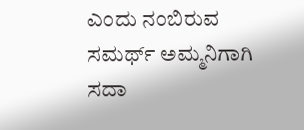ಎಂದು ನಂಬಿರುವ ಸಮರ್ಥ್ ಅಮ್ಮನಿಗಾಗಿ ಸದಾ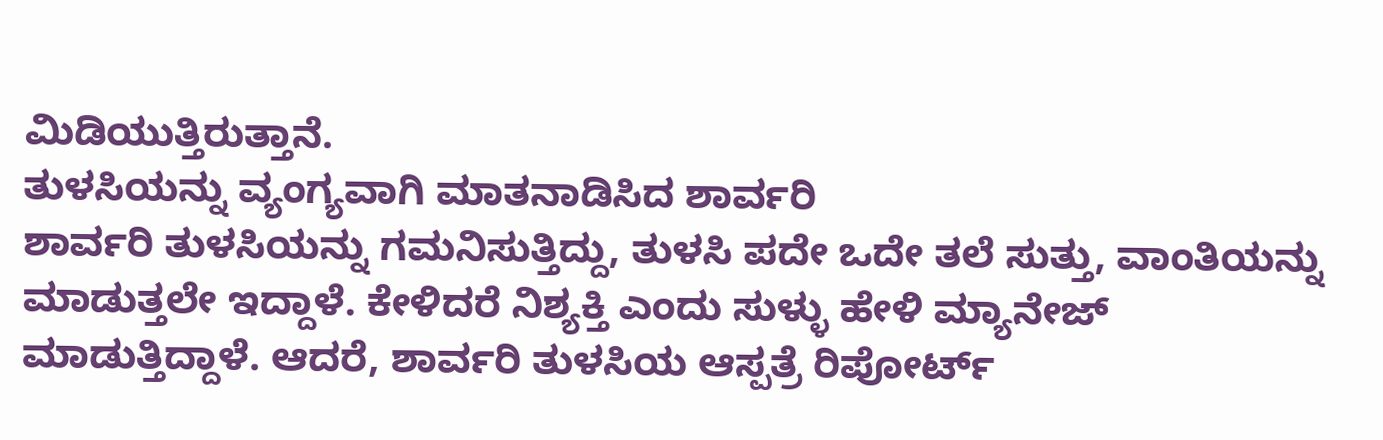ಮಿಡಿಯುತ್ತಿರುತ್ತಾನೆ.
ತುಳಸಿಯನ್ನು ವ್ಯಂಗ್ಯವಾಗಿ ಮಾತನಾಡಿಸಿದ ಶಾರ್ವರಿ
ಶಾರ್ವರಿ ತುಳಸಿಯನ್ನು ಗಮನಿಸುತ್ತಿದ್ದು, ತುಳಸಿ ಪದೇ ಒದೇ ತಲೆ ಸುತ್ತು, ವಾಂತಿಯನ್ನು ಮಾಡುತ್ತಲೇ ಇದ್ದಾಳೆ. ಕೇಳಿದರೆ ನಿಶ್ಯಕ್ತಿ ಎಂದು ಸುಳ್ಳು ಹೇಳಿ ಮ್ಯಾನೇಜ್ ಮಾಡುತ್ತಿದ್ದಾಳೆ. ಆದರೆ, ಶಾರ್ವರಿ ತುಳಸಿಯ ಆಸ್ಪತ್ರೆ ರಿಪೋರ್ಟ್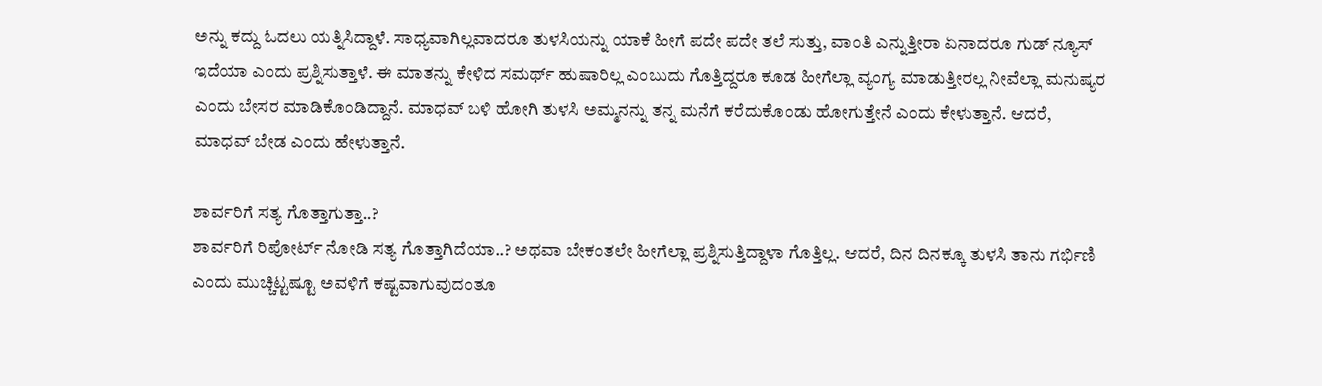ಅನ್ನು ಕದ್ದು ಓದಲು ಯತ್ನಿಸಿದ್ದಾಳೆ. ಸಾಧ್ಯವಾಗಿಲ್ಲವಾದರೂ ತುಳಸಿಯನ್ನು ಯಾಕೆ ಹೀಗೆ ಪದೇ ಪದೇ ತಲೆ ಸುತ್ತು, ವಾಂತಿ ಎನ್ನುತ್ತೀರಾ ಏನಾದರೂ ಗುಡ್ ನ್ಯೂಸ್ ಇದೆಯಾ ಎಂದು ಪ್ರಶ್ನಿಸುತ್ತಾಳೆ. ಈ ಮಾತನ್ನು ಕೇಳಿದ ಸಮರ್ಥ್ ಹುಷಾರಿಲ್ಲ ಎಂಬುದು ಗೊತ್ತಿದ್ದರೂ ಕೂಡ ಹೀಗೆಲ್ಲಾ ವ್ಯಂಗ್ಯ ಮಾಡುತ್ತೀರಲ್ಲ ನೀವೆಲ್ಲಾ ಮನುಷ್ಯರ ಎಂದು ಬೇಸರ ಮಾಡಿಕೊಂಡಿದ್ದಾನೆ. ಮಾಧವ್ ಬಳಿ ಹೋಗಿ ತುಳಸಿ ಅಮ್ಮನನ್ನು ತನ್ನ ಮನೆಗೆ ಕರೆದುಕೊಂಡು ಹೋಗುತ್ತೇನೆ ಎಂದು ಕೇಳುತ್ತಾನೆ. ಆದರೆ, ಮಾಧವ್ ಬೇಡ ಎಂದು ಹೇಳುತ್ತಾನೆ.

ಶಾರ್ವರಿಗೆ ಸತ್ಯ ಗೊತ್ತಾಗುತ್ತಾ..?
ಶಾರ್ವರಿಗೆ ರಿಪೋರ್ಟ್ ನೋಡಿ ಸತ್ಯ ಗೊತ್ತಾಗಿದೆಯಾ..? ಅಥವಾ ಬೇಕಂತಲೇ ಹೀಗೆಲ್ಲಾ ಪ್ರಶ್ನಿಸುತ್ತಿದ್ದಾಳಾ ಗೊತ್ತಿಲ್ಲ. ಆದರೆ, ದಿನ ದಿನಕ್ಕೂ ತುಳಸಿ ತಾನು ಗರ್ಭಿಣಿ ಎಂದು ಮುಚ್ಚಿಟ್ಟಷ್ಟೂ ಅವಳಿಗೆ ಕಷ್ಟವಾಗುವುದಂತೂ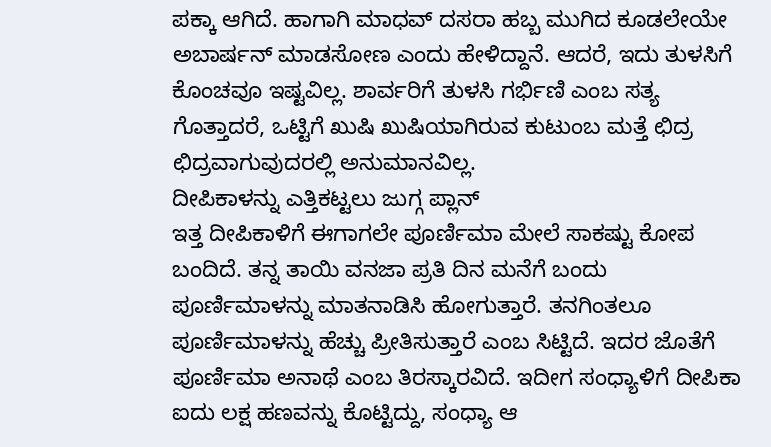ಪಕ್ಕಾ ಆಗಿದೆ. ಹಾಗಾಗಿ ಮಾಧವ್ ದಸರಾ ಹಬ್ಬ ಮುಗಿದ ಕೂಡಲೇಯೇ ಅಬಾರ್ಷನ್ ಮಾಡಸೋಣ ಎಂದು ಹೇಳಿದ್ದಾನೆ. ಆದರೆ, ಇದು ತುಳಸಿಗೆ ಕೊಂಚವೂ ಇಷ್ಟವಿಲ್ಲ. ಶಾರ್ವರಿಗೆ ತುಳಸಿ ಗರ್ಭಿಣಿ ಎಂಬ ಸತ್ಯ ಗೊತ್ತಾದರೆ, ಒಟ್ಟಿಗೆ ಖುಷಿ ಖುಷಿಯಾಗಿರುವ ಕುಟುಂಬ ಮತ್ತೆ ಛಿದ್ರ ಛಿದ್ರವಾಗುವುದರಲ್ಲಿ ಅನುಮಾನವಿಲ್ಲ.
ದೀಪಿಕಾಳನ್ನು ಎತ್ತಿಕಟ್ಟಲು ಜುಗ್ಗ ಪ್ಲಾನ್
ಇತ್ತ ದೀಪಿಕಾಳಿಗೆ ಈಗಾಗಲೇ ಪೂರ್ಣಿಮಾ ಮೇಲೆ ಸಾಕಷ್ಟು ಕೋಪ ಬಂದಿದೆ. ತನ್ನ ತಾಯಿ ವನಜಾ ಪ್ರತಿ ದಿನ ಮನೆಗೆ ಬಂದು ಪೂರ್ಣಿಮಾಳನ್ನು ಮಾತನಾಡಿಸಿ ಹೋಗುತ್ತಾರೆ. ತನಗಿಂತಲೂ ಪೂರ್ಣಿಮಾಳನ್ನು ಹೆಚ್ಚು ಪ್ರೀತಿಸುತ್ತಾರೆ ಎಂಬ ಸಿಟ್ಟಿದೆ. ಇದರ ಜೊತೆಗೆ ಪೂರ್ಣಿಮಾ ಅನಾಥೆ ಎಂಬ ತಿರಸ್ಕಾರವಿದೆ. ಇದೀಗ ಸಂಧ್ಯಾಳಿಗೆ ದೀಪಿಕಾ ಐದು ಲಕ್ಷ ಹಣವನ್ನು ಕೊಟ್ಟಿದ್ದು, ಸಂಧ್ಯಾ ಆ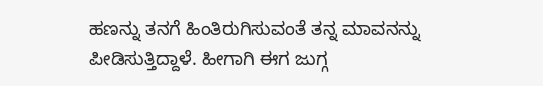ಹಣನ್ನು ತನಗೆ ಹಿಂತಿರುಗಿಸುವಂತೆ ತನ್ನ ಮಾವನನ್ನು ಪೀಡಿಸುತ್ತಿದ್ದಾಳೆ. ಹೀಗಾಗಿ ಈಗ ಜುಗ್ಗ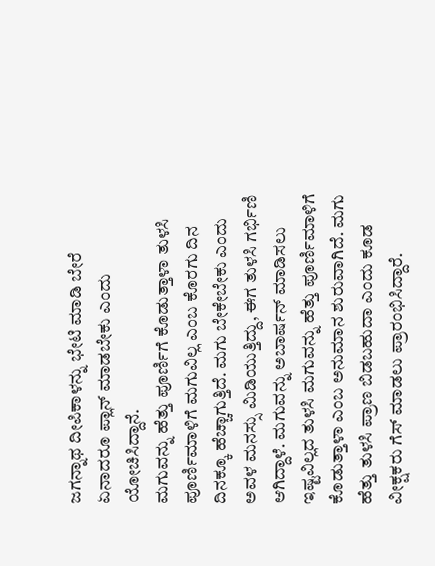ಜಗನ್ನಾಥ ದೀಪಿಕಾಳನ್ನು ಭೇಟಿ ಮಾಡಿ ಬೇರೆ ಏನಾದರೂ ಪ್ಲಾನ್ ಮಾಡಬೇಕು ಎಂದು ಯೋಚಿಸಿದ್ದಾನೆ.
ಮಗುವನ್ನು ಹೆತ್ತು ಪೂರ್ಣಿಗೆ ಕೊಡುತ್ತಾಳಾ ತುಳಸಿ
ಪೂರ್ಣಿಮಾಳಿಗೆ ಮಗುವಿಲ್ಲ ಎಂಬ ಕೊರಗು ದಿನ ದಿನಕ್ಕೂ ಹೆಚ್ಚಾಗುತ್ತಿದೆ. ಮಗು ಬೇಕೇಬೇಕು ಎಂದು ಅವಳ ಮನಸ್ಸು ಮಿಡಿಯುತ್ತಿದ್ದು, ಈಗ ತುಳಸಿ ಗರ್ಭಿಣಿ ಆಗಿದ್ದಾಳೆ. ಮಗುವನ್ನು ಅಬಾರ್ಷನ್ ಮಾಡಿಸಲು ಇಷ್ಟವಿಲ್ಲದ ತುಳಸಿ ಮಗುವನ್ನು ಹೆತ್ತು ಪೂರ್ಣಿಮಾಳಿಗೆ ಕೊಡುತ್ತಾಳಾ ಎಂಬ ಅನುಮಾನ ಶುರುವಾಗಿದೆ. ಮಗು ಹೆತ್ತು ತುಳಸಿ ಪ್ರಾಣ ಬಿಡಬಹುದಾ ಎಂದು ಕೂಡ ವೀಕ್ಷಕರು ಗೆಸ್ ಮಾಡಲು ಪ್ರಾರಂಭಿಸಿದ್ದಾರೆ.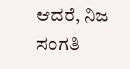ಆದರೆ, ನಿಜ ಸಂಗತಿ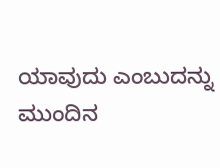ಯಾವುದು ಎಂಬುದನ್ನು ಮುಂದಿನ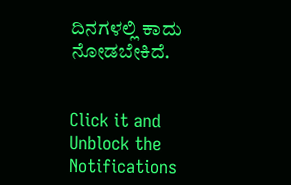ದಿನಗಳಲ್ಲಿ ಕಾದು ನೋಡಬೇಕಿದೆ.


Click it and Unblock the Notifications